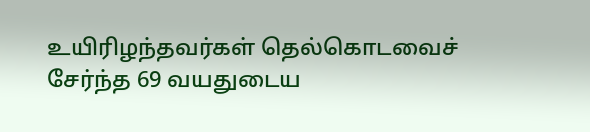உயிரிழந்தவர்கள் தெல்கொடவைச் சேர்ந்த 69 வயதுடைய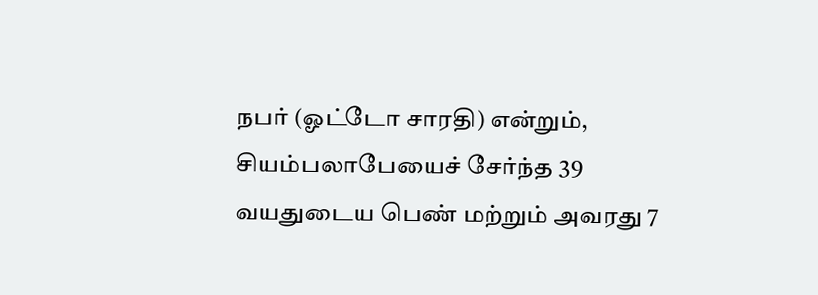நபர் (ஓட்டோ சாரதி) என்றும், சியம்பலாபேயைச் சேர்ந்த 39 வயதுடைய பெண் மற்றும் அவரது 7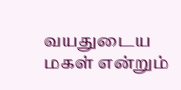வயதுடைய மகள் என்றும்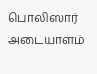பொலிஸார் அடையாளம்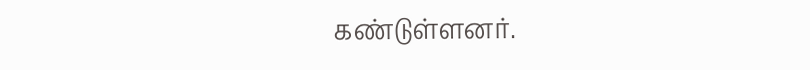கண்டுள்ளனர்.